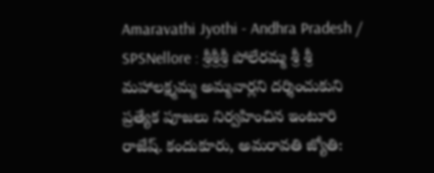Amaravathi Jyothi - Andhra Pradesh / SPSNellore : శ్రీశ్రీశ్రీ పోలేరమ్మ శ్రీ శ్రీ మహాలక్ష్మమ్మ అమ్మవార్లని దర్శించుకుని ప్రత్యేక పూజలు నిర్వహించిన ఇంటూరి రాజేష్. కందుకూరు, అమరావతి జ్యోతి: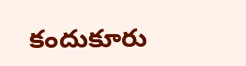కందుకూరు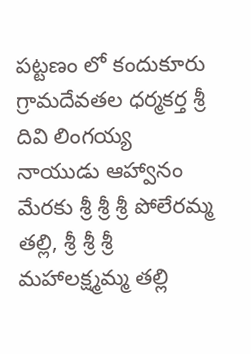పట్టణం లో కందుకూరు గ్రామదేవతల ధర్మకర్త శ్రీ దివి లింగయ్య నాయుడు ఆహ్వానం మేరకు శ్రీ శ్రీ శ్రీ పోలేరమ్మ తల్లి, శ్రీ శ్రీ శ్రీ మహాలక్ష్మమ్మ తల్లి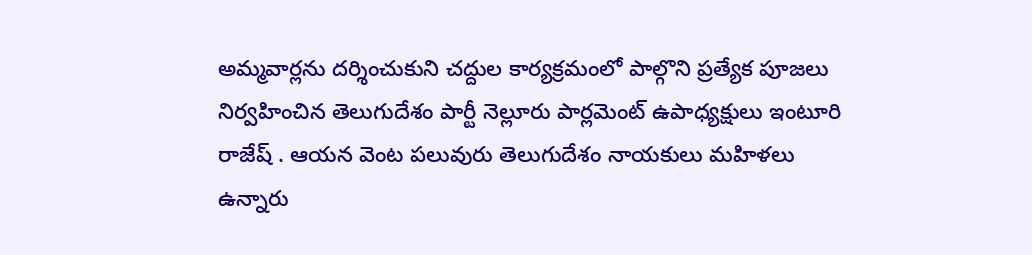అమ్మవార్లను దర్శించుకుని చద్దుల కార్యక్రమంలో పాల్గొని ప్రత్యేక పూజలు నిర్వహించిన తెలుగుదేశం పార్టీ నెల్లూరు పార్లమెంట్ ఉపాధ్యక్షులు ఇంటూరి రాజేష్ . ఆయన వెంట పలువురు తెలుగుదేశం నాయకులు మహిళలు ఉన్నారు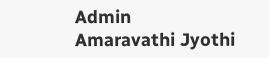Admin
Amaravathi Jyothi